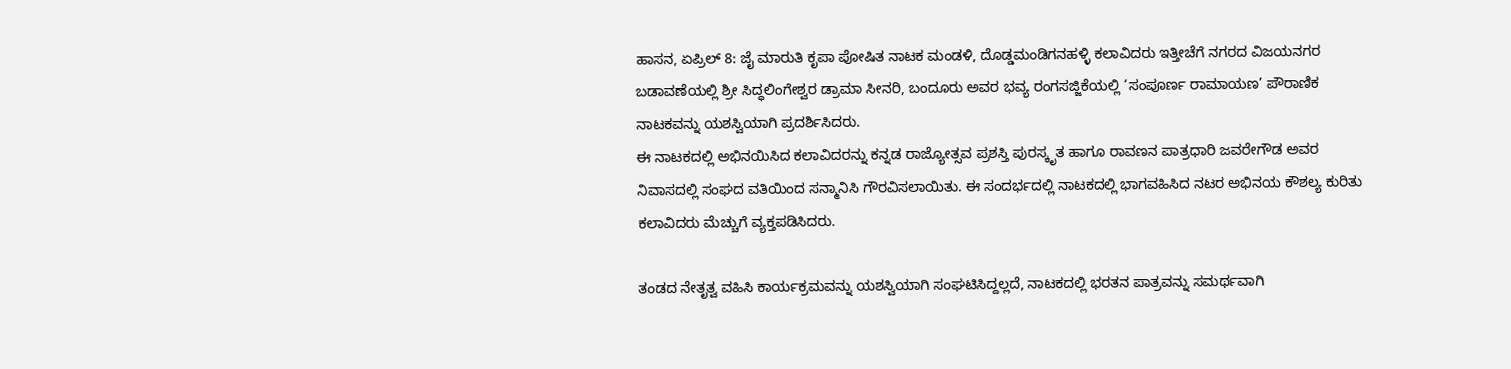ಹಾಸನ, ಏಪ್ರಿಲ್ 8: ಜೈ ಮಾರುತಿ ಕೃಪಾ ಪೋಷಿತ ನಾಟಕ ಮಂಡಳಿ, ದೊಡ್ಡಮಂಡಿಗನಹಳ್ಳಿ ಕಲಾವಿದರು ಇತ್ತೀಚೆಗೆ ನಗರದ ವಿಜಯನಗರ ಬಡಾವಣೆಯಲ್ಲಿ ಶ್ರೀ ಸಿದ್ಧಲಿಂಗೇಶ್ವರ ಡ್ರಾಮಾ ಸೀನರಿ, ಬಂದೂರು ಅವರ ಭವ್ಯ ರಂಗಸಜ್ಜಿಕೆಯಲ್ಲಿ ‘ಸಂಪೂರ್ಣ ರಾಮಾಯಣ’ ಪೌರಾಣಿಕ ನಾಟಕವನ್ನು ಯಶಸ್ವಿಯಾಗಿ ಪ್ರದರ್ಶಿಸಿದರು.
ಈ ನಾಟಕದಲ್ಲಿ ಅಭಿನಯಿಸಿದ ಕಲಾವಿದರನ್ನು ಕನ್ನಡ ರಾಜ್ಯೋತ್ಸವ ಪ್ರಶಸ್ತಿ ಪುರಸ್ಕೃತ ಹಾಗೂ ರಾವಣನ ಪಾತ್ರಧಾರಿ ಜವರೇಗೌಡ ಅವರ ನಿವಾಸದಲ್ಲಿ ಸಂಘದ ವತಿಯಿಂದ ಸನ್ಮಾನಿಸಿ ಗೌರವಿಸಲಾಯಿತು. ಈ ಸಂದರ್ಭದಲ್ಲಿ ನಾಟಕದಲ್ಲಿ ಭಾಗವಹಿಸಿದ ನಟರ ಅಭಿನಯ ಕೌಶಲ್ಯ ಕುರಿತು ಕಲಾವಿದರು ಮೆಚ್ಚುಗೆ ವ್ಯಕ್ತಪಡಿಸಿದರು.

ತಂಡದ ನೇತೃತ್ವ ವಹಿಸಿ ಕಾರ್ಯಕ್ರಮವನ್ನು ಯಶಸ್ವಿಯಾಗಿ ಸಂಘಟಿಸಿದ್ದಲ್ಲದೆ, ನಾಟಕದಲ್ಲಿ ಭರತನ ಪಾತ್ರವನ್ನು ಸಮರ್ಥವಾಗಿ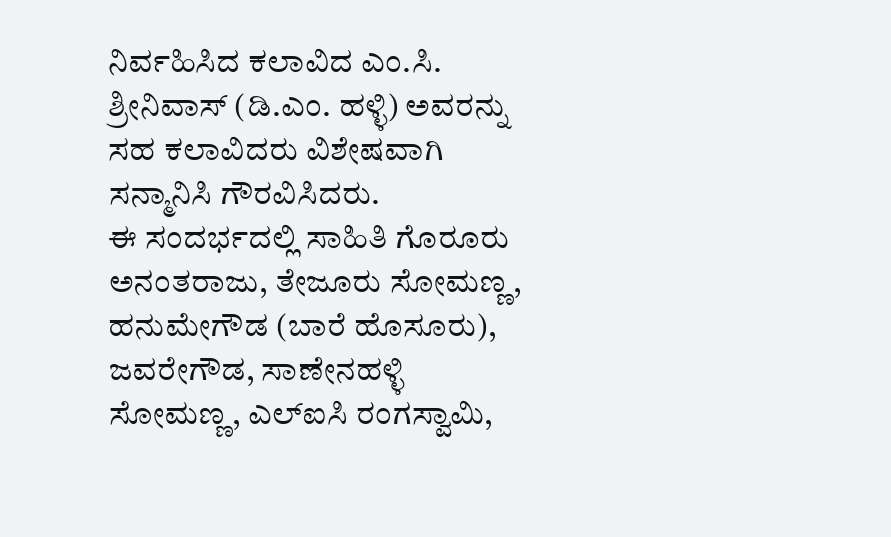ನಿರ್ವಹಿಸಿದ ಕಲಾವಿದ ಎಂ.ಸಿ. ಶ್ರೀನಿವಾಸ್ (ಡಿ.ಎಂ. ಹಳ್ಳಿ) ಅವರನ್ನು ಸಹ ಕಲಾವಿದರು ವಿಶೇಷವಾಗಿ ಸನ್ಮಾನಿಸಿ ಗೌರವಿಸಿದರು.
ಈ ಸಂದರ್ಭದಲ್ಲಿ ಸಾಹಿತಿ ಗೊರೂರು ಅನಂತರಾಜು, ತೇಜೂರು ಸೋಮಣ್ಣ, ಹನುಮೇಗೌಡ (ಬಾರೆ ಹೊಸೂರು), ಜವರೇಗೌಡ, ಸಾಣೇನಹಳ್ಳಿ ಸೋಮಣ್ಣ, ಎಲ್ಐಸಿ ರಂಗಸ್ವಾಮಿ,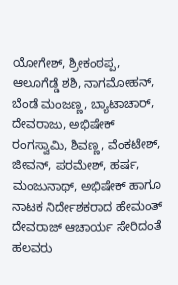ಯೋಗೇಶ್, ಶ್ರೀಕಂಠಪ್ಪ, ಆಲೂಗೆಡ್ಡೆ ಶಶಿ, ನಾಗಮೋಹನ್, ಬೆಂಡೆ ಮಂಜಣ್ಣ, ಬ್ಯಾಟಾಚಾರ್, ದೇವರಾಜು, ಅಭಿಷೇಕ್ ರಂಗಸ್ವಾಮಿ, ಶಿವಣ್ಣ, ವೆಂಕಟೇಶ್, ಜೀವನ್, ಪರಮೇಶ್, ಹರ್ಷ, ಮಂಜುನಾಥ್, ಅಭಿಷೇಕ್ ಹಾಗೂ ನಾಟಕ ನಿರ್ದೇಶಕರಾದ ಹೇಮಂತ್ ದೇವರಾಜ್ ಆಚಾರ್ಯ ಸೇರಿದಂತೆ ಹಲವರು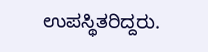ಉಪಸ್ಥಿತರಿದ್ದರು.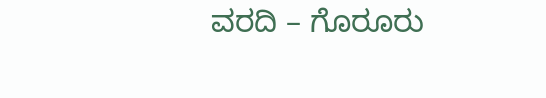ವರದಿ – ಗೊರೂರು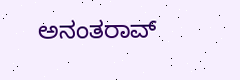ಅನಂತರಾವ್